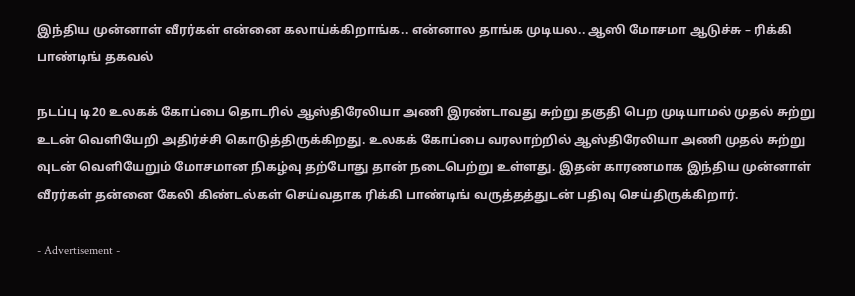இந்திய முன்னாள் வீரர்கள் என்னை கலாய்க்கிறாங்க.. என்னால தாங்க முடியல.. ஆஸி மோசமா ஆடுச்சு – ரிக்கி பாண்டிங் தகவல்

நடப்பு டி20 உலகக் கோப்பை தொடரில் ஆஸ்திரேலியா அணி இரண்டாவது சுற்று தகுதி பெற முடியாமல் முதல் சுற்று உடன் வெளியேறி அதிர்ச்சி கொடுத்திருக்கிறது. உலகக் கோப்பை வரலாற்றில் ஆஸ்திரேலியா அணி முதல் சுற்று வுடன் வெளியேறும் மோசமான நிகழ்வு தற்போது தான் நடைபெற்று உள்ளது. இதன் காரணமாக இந்திய முன்னாள் வீரர்கள் தன்னை கேலி கிண்டல்கள் செய்வதாக ரிக்கி பாண்டிங் வருத்தத்துடன் பதிவு செய்திருக்கிறார்.

- Advertisement -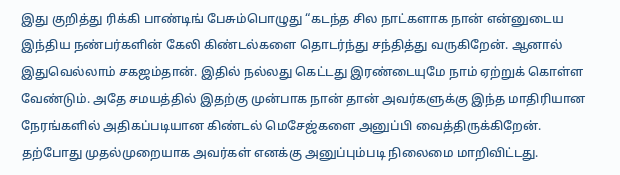இது குறித்து ரிக்கி பாண்டிங் பேசும்பொழுது “கடந்த சில நாட்களாக நான் என்னுடைய இந்திய நண்பர்களின் கேலி கிண்டல்களை தொடர்ந்து சந்தித்து வருகிறேன். ஆனால் இதுவெல்லாம் சகஜம்தான். இதில் நல்லது கெட்டது இரண்டையுமே நாம் ஏற்றுக் கொள்ள வேண்டும். அதே சமயத்தில் இதற்கு முன்பாக நான் தான் அவர்களுக்கு இந்த மாதிரியான நேரங்களில் அதிகப்படியான கிண்டல் மெசேஜ்களை அனுப்பி வைத்திருக்கிறேன். தற்போது முதல்முறையாக அவர்கள் எனக்கு அனுப்பும்படி நிலைமை மாறிவிட்டது.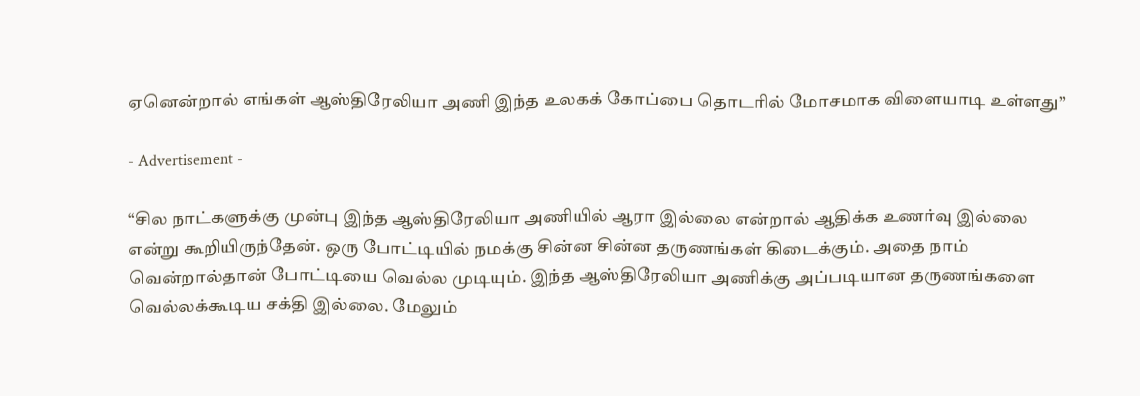ஏனென்றால் எங்கள் ஆஸ்திரேலியா அணி இந்த உலகக் கோப்பை தொடரில் மோசமாக விளையாடி உள்ளது”

- Advertisement -

“சில நாட்களுக்கு முன்பு இந்த ஆஸ்திரேலியா அணியில் ஆரா இல்லை என்றால் ஆதிக்க உணர்வு இல்லை என்று கூறியிருந்தேன். ஒரு போட்டியில் நமக்கு சின்ன சின்ன தருணங்கள் கிடைக்கும். அதை நாம் வென்றால்தான் போட்டியை வெல்ல முடியும். இந்த ஆஸ்திரேலியா அணிக்கு அப்படியான தருணங்களை வெல்லக்கூடிய சக்தி இல்லை. மேலும்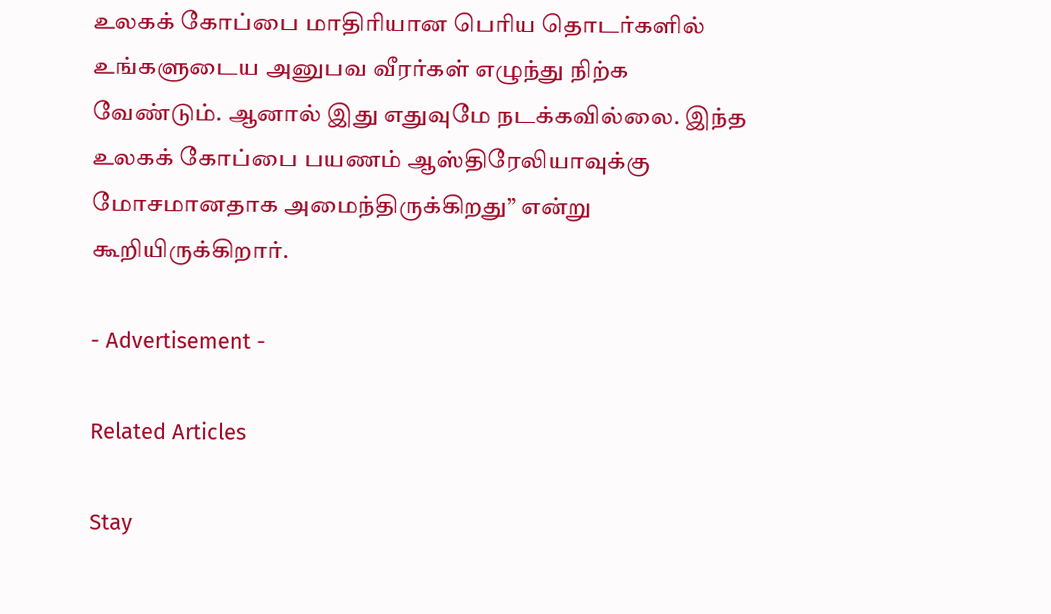உலகக் கோப்பை மாதிரியான பெரிய தொடர்களில் உங்களுடைய அனுபவ வீரர்கள் எழுந்து நிற்க வேண்டும். ஆனால் இது எதுவுமே நடக்கவில்லை. இந்த உலகக் கோப்பை பயணம் ஆஸ்திரேலியாவுக்கு மோசமானதாக அமைந்திருக்கிறது” என்று கூறியிருக்கிறார்.

- Advertisement -

Related Articles

Stay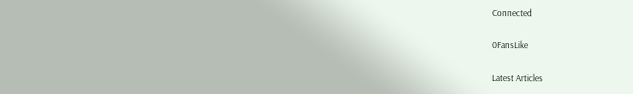Connected

0FansLike

Latest Articles